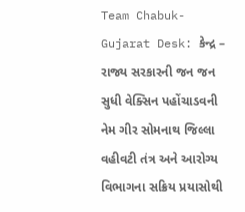Team Chabuk-Gujarat Desk: કેન્દ્ર – રાજ્ય સરકારની જન જન સુધી વેક્સિન પહોંચાડવની નેમ ગીર સોમનાથ જિલ્લા વહીવટી તંત્ર અને આરોગ્ય વિભાગના સક્રિય પ્રયાસોથી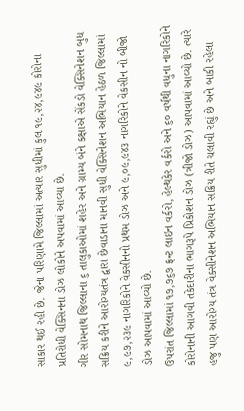સાકાર થઈ રહી છે. જેના પરિણામે જિલ્લામાં અત્યાર સુધીમાં કુલ ૧૯,૨૪,૯૪૯ કોરોના પ્રતિરોધી વેક્સિનના ડોઝ લોકોને અપવામાં આવ્યા છે.
ગીર સોમનાથ જિલ્લાના ૬ તાલુકાઓમાં શહેર અને ગ્રામ્ય બંને કક્ષાએ સેંકડો વેક્સિનેશન બુધ સક્રિય કરીને આરોગ્યતંત્ર દ્વારા છેવાડાના માનવી સુધી વેક્સિનેશન અભિયાન હેઠળ જિલ્લામાં ૯,૯૭,૨૩૯ નાગરિકોને વેકસીનનો પ્રથમ ડોઝ અને ૯,૦૯,૯૪૩ નાગરિકોને વેકસીન નો બીજો ડોઝ આપવામાં આવ્યો છે.
ઉપરાંત જિલ્લામાં ૧૭,૭૬૭ ફ્રન્ટ લાઇન વર્કરો, હેલ્થકેર વર્કરો અને ૬૦ વર્ષથી વધુના નાગરિકોને કોરોનાની આગવી તકેદારીના ભાગરૂપે પ્રિકોશન ડોઝ (ત્રીજો ડોઝ) આપવામાં આવ્યો છે. ત્યારે હજુ પણ આરોગ્ય તંત્ર વેક્સીનેશન અભિયાન સક્રિય રીતે ચલાવી રહ્યું છે અને બાકી રહેલા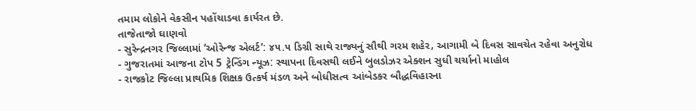તમામ લોકોને વેકસીન પહોંચાડવા કાર્યરત છે.
તાજેતાજો ઘાણવો
- સુરેન્દ્રનગર જિલ્લામાં ‘ઓરેન્જ એલર્ટ’: ૪૫.૫ ડિગ્રી સાથે રાજ્યનું સૌથી ગરમ શહેર, આગામી બે દિવસ સાવચેત રહેવા અનુરોધ
- ગુજરાતમાં આજના ટોપ 5 ટ્રેન્ડિંગ ન્યૂઝ: સ્થાપના દિવસથી લઈને બુલડોઝર એક્શન સુધી ચર્ચાનો માહોલ
- રાજકોટ જિલ્લા પ્રાથમિક શિક્ષક ઉત્કર્ષ મંડળ અને બોધીસત્વ આંબેડકર બૌદ્ધવિહારના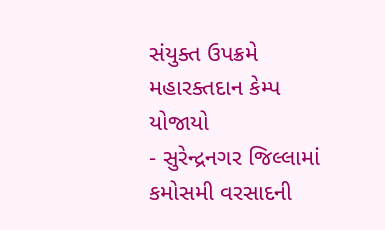સંયુક્ત ઉપક્રમે મહારક્તદાન કેમ્પ યોજાયો
- સુરેન્દ્રનગર જિલ્લામાં કમોસમી વરસાદની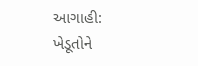આગાહી: ખેડૂતોને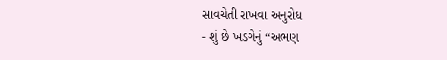સાવચેતી રાખવા અનુરોધ
- શું છે ખડગેનું “અભણ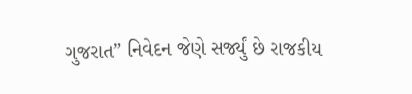ગુજરાત” નિવેદન જેણે સર્જ્યું છે રાજકીય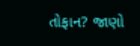તોફાન? જાણો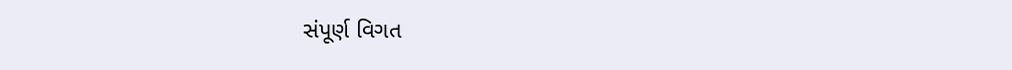સંપૂર્ણ વિગત